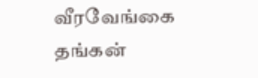வீரவேங்கை
தங்கன்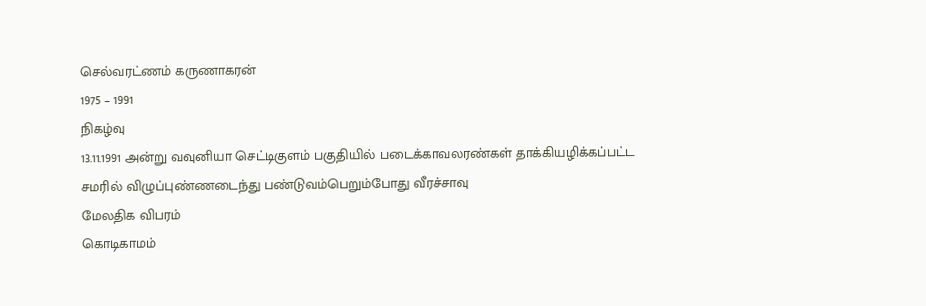செல்வரட்ணம் கருணாகரன்
1975 – 1991
நிகழ்வு
13.11.1991 அன்று வவுனியா செட்டிகுளம் பகுதியில் படைக்காவலரண்கள் தாக்கியழிக்கப்பட்ட சமரில் விழுப்புண்ணடைந்து பண்டுவம்பெறும்போது வீரச்சாவு
மேலதிக விபரம்
கொடிகாமம்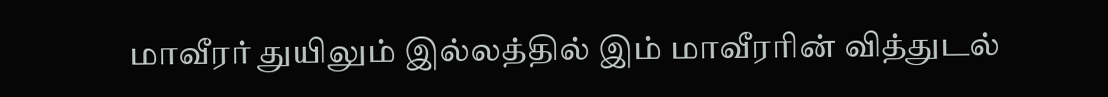மாவீரர் துயிலும் இல்லத்தில் இம் மாவீரரின் வித்துடல்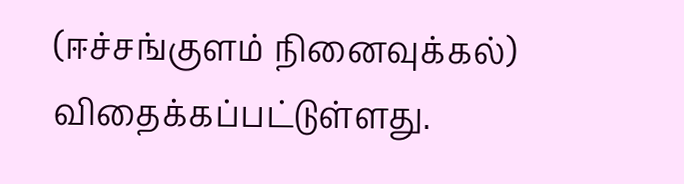(ஈச்சங்குளம் நினைவுக்கல்) விதைக்கப்பட்டுள்ளது.